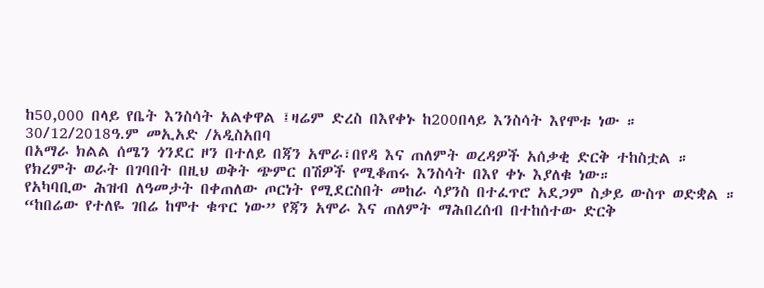ከ50,000 በላይ የቤት እንስሳት አልቀዋል ፤ዛሬም ድረስ በእየቀኑ ከ200በላይ እንስሳት እየሞቱ ነው ።
30/12/2018ዓ.ም መኢአድ /አዲስአበባ
በአማራ ክልል ሰሜን ጎንደር ዞን በተለይ በጃን አሞራ፣በየዳ እና ጠለምት ወረዳዎች አሰቃቂ ድርቅ ተከስቷል ።
የክረምት ወራት በገባበት በዚህ ወቅት ጭምር በሽዎች የሚቆጠሩ እንስሳት በእየ ቀኑ እያለቁ ነው።
የአካባቢው ሕዝብ ለዓመታት በቀጠለው ጦርነት የሚደርስበት መከራ ሳያንስ በተፈጥሮ አደጋም ስቃይ ውስጥ ወድቋል ። “ከበሬው የተለዬ ገበሬ ከሞተ ቁጥር ነው” የጃን አሞራ እና ጠለምት ማሕበረሰብ በተከሰተው ድርቅ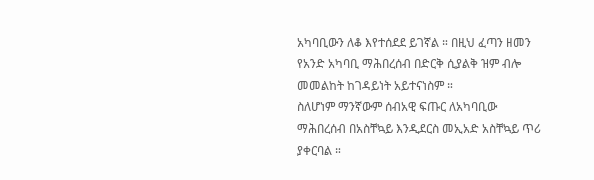አካባቢውን ለቆ እየተሰደደ ይገኛል ። በዚህ ፈጣን ዘመን የአንድ አካባቢ ማሕበረሰብ በድርቅ ሲያልቅ ዝም ብሎ መመልከት ከገዳይነት አይተናነስም ።
ስለሆነም ማንኛውም ሰብአዊ ፍጡር ለአካባቢው ማሕበረሰብ በአስቸኳይ እንዲደርስ መኢአድ አስቸኳይ ጥሪ ያቀርባል ።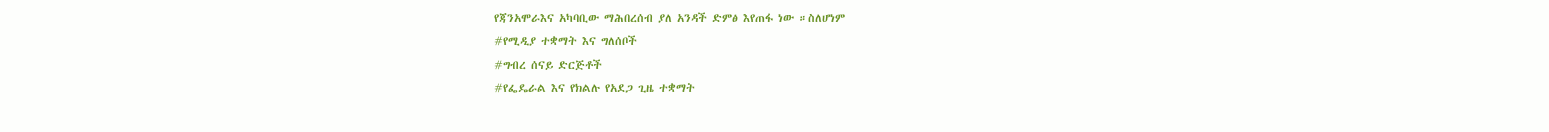የጃንአሞራእና አካባቢው ማሕበረሰብ ያለ አንዳች ድምፅ እየጠፋ ነው ።ስለሆነም
#የሚዲያ ተቋማት እና ግለሰቦች
#ግብረ ሰናይ ድርጅቶች
#የፌዴራል እና የክልሉ የአደጋ ጊዜ ተቋማት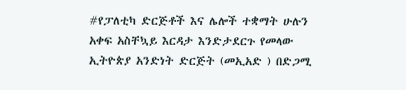#የፓለቲካ ድርጅቶች እና ሌሎች ተቋማት ሁሉን አቀፍ አስቸኳይ እርዳታ እንድታደርጉ የመላው ኢትዮጵያ አንድነት ድርጅት (መኢአድ ) በድጋሚ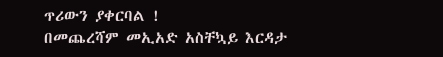ጥሪውን ያቀርባል !
በመጨረሻም መኢአድ አስቸኳይ እርዳታ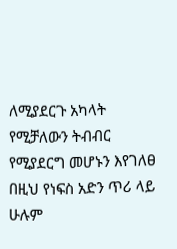ለሚያደርጉ አካላት የሚቻለውን ትብብር የሚያደርግ መሆኑን እየገለፀ በዚህ የነፍስ አድን ጥሪ ላይ ሁሉም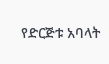የድርጅቱ አባላት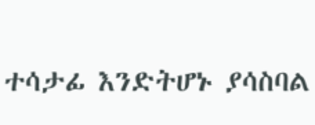ተሳታፊ እንድትሆኑ ያሳስባል